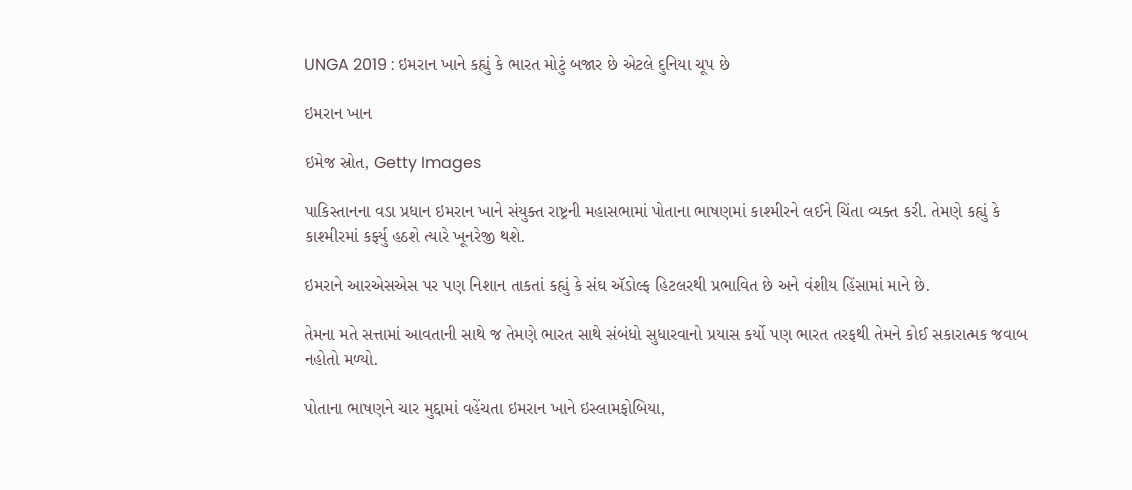UNGA 2019 : ઇમરાન ખાને કહ્યું કે ભારત મોટું બજાર છે એટલે દુનિયા ચૂપ છે

ઇમરાન ખાન

ઇમેજ સ્રોત, Getty Images

પાકિસ્તાનના વડા પ્રધાન ઇમરાન ખાને સંયુક્ત રાષ્ટ્રની મહાસભામાં પોતાના ભાષણમાં કાશ્મીરને લઈને ચિંતા વ્યક્ત કરી. તેમણે કહ્યું કે કાશ્મીરમાં કર્ફ્યુ હઠશે ત્યારે ખૂનરેજી થશે.

ઇમરાને આરએસએસ પર પણ નિશાન તાકતાં કહ્યું કે સંઘ ઍડોલ્ફ હિટલરથી પ્રભાવિત છે અને વંશીય હિંસામાં માને છે.

તેમના મતે સત્તામાં આવતાની સાથે જ તેમણે ભારત સાથે સંબંધો સુધારવાનો પ્રયાસ કર્યો પણ ભારત તરફથી તેમને કોઈ સકારાત્મક જવાબ નહોતો મળ્યો.

પોતાના ભાષણને ચાર મુદ્દામાં વહેંચતા ઇમરાન ખાને ઇસ્લામફોબિયા,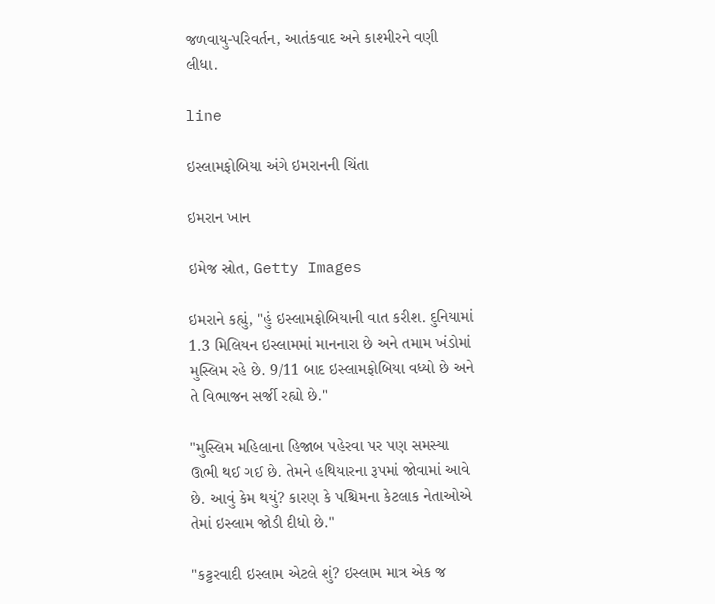જળવાયુ-પરિવર્તન, આતંકવાદ અને કાશ્મીરને વણી લીધા.

line

ઇસ્લામફોબિયા અંગે ઇમરાનની ચિંતા

ઇમરાન ખાન

ઇમેજ સ્રોત, Getty Images

ઇમરાને કહ્યું, "હું ઇસ્લામફોબિયાની વાત કરીશ. દુનિયામાં 1.3 મિલિયન ઇસ્લામમાં માનનારા છે અને તમામ ખંડોમાં મુસ્લિમ રહે છે. 9/11 બાદ ઇસ્લામફોબિયા વધ્યો છે અને તે વિભાજન સર્જી રહ્યો છે."

"મુસ્લિમ મહિલાના હિજાબ પહેરવા પર પણ સમસ્યા ઊભી થઈ ગઈ છે. તેમને હથિયારના રૂપમાં જોવામાં આવે છે. આવું કેમ થયું? કારણ કે પશ્ચિમના કેટલાક નેતાઓએ તેમાં ઇસ્લામ જોડી દીધો છે."

"કટ્ટરવાદી ઇસ્લામ એટલે શું? ઇસ્લામ માત્ર એક જ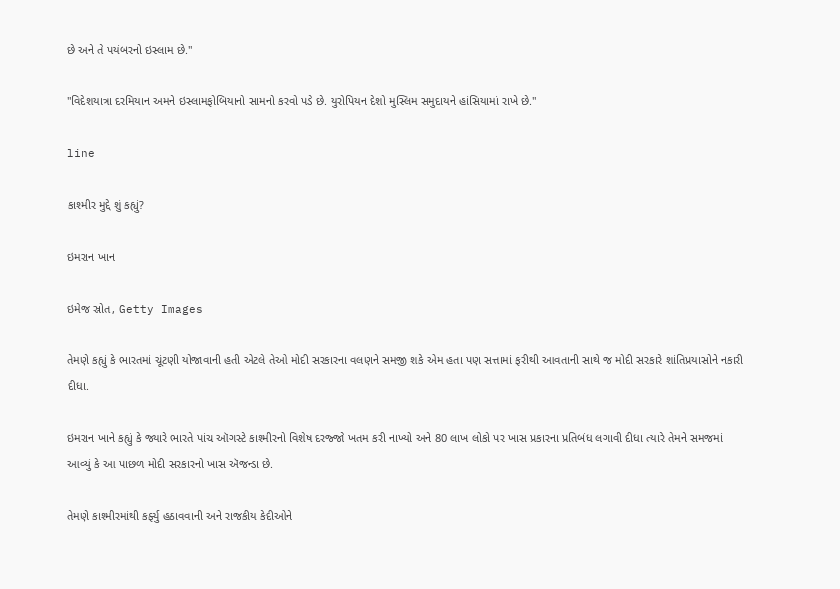છે અને તે પયંબરનો ઇસ્લામ છે."

"વિદેશયાત્રા દરમિયાન અમને ઇસ્લામફોબિયાનો સામનો કરવો પડે છે. યુરોપિયન દેશો મુસ્લિમ સમુદાયને હાંસિયામાં રાખે છે."

line

કાશ્મીર મુદ્દે શું કહ્યું?

ઇમરાન ખાન

ઇમેજ સ્રોત, Getty Images

તેમણે કહ્યું કે ભારતમાં ચૂંટણી યોજાવાની હતી એટલે તેઓ મોદી સરકારના વલણને સમજી શકે એમ હતા પણ સત્તામાં ફરીથી આવતાની સાથે જ મોદી સરકારે શાંતિપ્રયાસોને નકારી દીધા.

ઇમરાન ખાને કહ્યું કે જ્યારે ભારતે પાંચ ઑગસ્ટે કાશ્મીરનો વિશેષ દરજ્જો ખતમ કરી નાખ્યો અને 80 લાખ લોકો પર ખાસ પ્રકારના પ્રતિબંધ લગાવી દીધા ત્યારે તેમને સમજમાં આવ્યું કે આ પાછળ મોદી સરકારનો ખાસ ઍજન્ડા છે.

તેમણે કાશ્મીરમાંથી કર્ફ્યુ હઠાવવાની અને રાજકીય કેદીઓને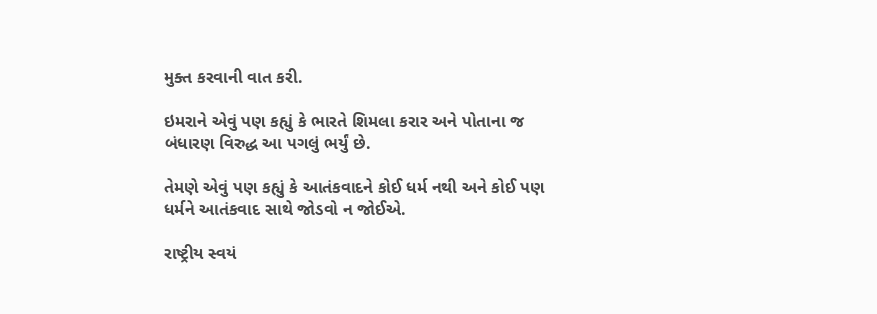મુક્ત કરવાની વાત કરી.

ઇમરાને એવું પણ કહ્યું કે ભારતે શિમલા કરાર અને પોતાના જ બંધારણ વિરુદ્ધ આ પગલું ભર્યું છે.

તેમણે એવું પણ કહ્યું કે આતંકવાદને કોઈ ધર્મ નથી અને કોઈ પણ ધર્મને આતંકવાદ સાથે જોડવો ન જોઈએ.

રાષ્ટ્રીય સ્વયં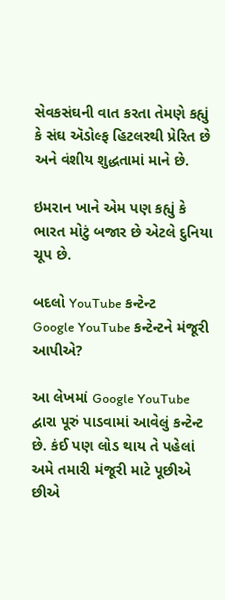સેવકસંઘની વાત કરતા તેમણે કહ્યું કે સંઘ ઍડોલ્ફ હિટલરથી પ્રેરિત છે અને વંશીય શુદ્ધતામાં માને છે.

ઇમરાન ખાને એમ પણ કહ્યું કે ભારત મોટું બજાર છે એટલે દુનિયા ચૂપ છે.

બદલો YouTube કન્ટેન્ટ
Google YouTube કન્ટેન્ટને મંજૂરી આપીએ?

આ લેખમાં Google YouTube દ્વારા પૂરું પાડવામાં આવેલું કન્ટેન્ટ છે. કંઈ પણ લોડ થાય તે પહેલાં અમે તમારી મંજૂરી માટે પૂછીએ છીએ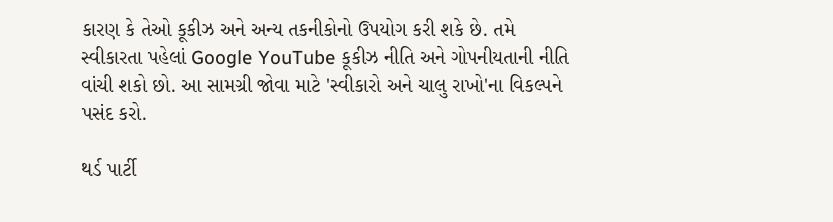કારણ કે તેઓ કૂકીઝ અને અન્ય તકનીકોનો ઉપયોગ કરી શકે છે. તમે સ્વીકારતા પહેલાં Google YouTube કૂકીઝ નીતિ અને ગોપનીયતાની નીતિ વાંચી શકો છો. આ સામગ્રી જોવા માટે 'સ્વીકારો અને ચાલુ રાખો'ના વિકલ્પને પસંદ કરો.

થર્ડ પાર્ટી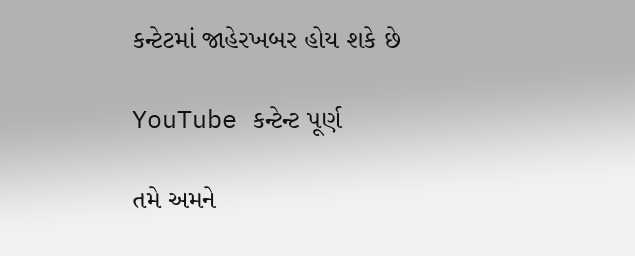કન્ટેટમાં જાહેરખબર હોય શકે છે

YouTube કન્ટેન્ટ પૂર્ણ

તમે અમને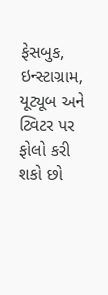ફેસબુક, ઇન્સ્ટાગ્રામ, યૂટ્યૂબ અને ટ્વિટર પર ફોલો કરી શકો છો